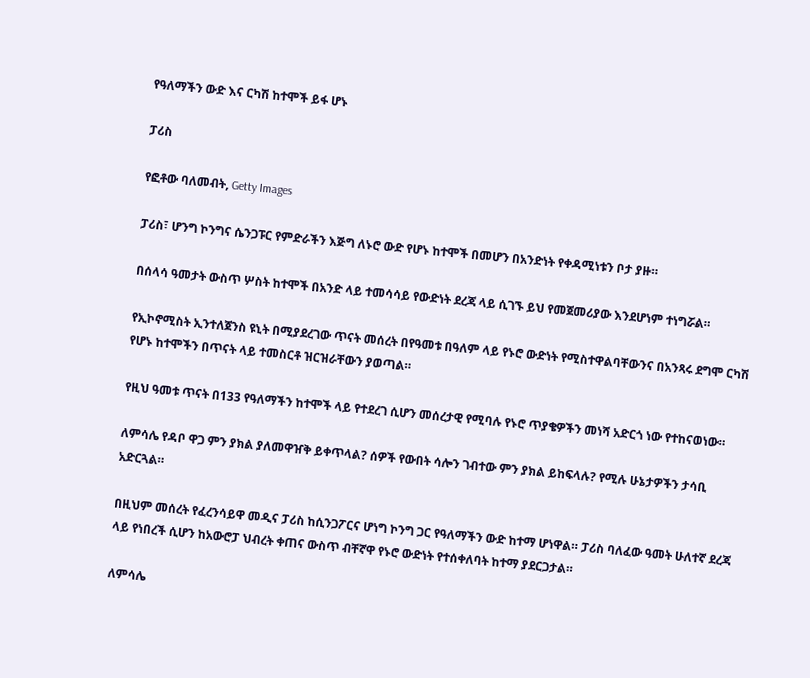የዓለማችን ውድ እና ርካሽ ከተሞች ይፋ ሆኑ

ፓሪስ

የፎቶው ባለመብት, Getty Images

ፓሪስ፣ ሆንግ ኮንግና ሴንጋፑር የምድራችን እጅግ ለኑሮ ውድ የሆኑ ከተሞች በመሆን በአንድነት የቀዳሚነቱን ቦታ ያዙ።

በሰላሳ ዓመታት ውስጥ ሦስት ከተሞች በአንድ ላይ ተመሳሳይ የውድነት ደረጃ ላይ ሲገኙ ይህ የመጀመሪያው እንደሆነም ተነግሯል።

የኢኮኖሚስት ኢንተለጀንስ ዩኒት በሚያደረገው ጥናት መሰረት በየዓመቱ በዓለም ላይ የኑሮ ውድነት የሚስተዋልባቸውንና በአንጻሩ ደግሞ ርካሽ የሆኑ ከተሞችን በጥናት ላይ ተመስርቶ ዝርዝራቸውን ያወጣል።

የዚህ ዓመቱ ጥናት በ133 የዓለማችን ከተሞች ላይ የተደረገ ሲሆን መሰረታዊ የሚባሉ የኑሮ ጥያቄዎችን መነሻ አድርጎ ነው የተከናወነው።

ለምሳሌ የዳቦ ዋጋ ምን ያክል ያለመዋዠቅ ይቀጥላል? ሰዎች የውበት ሳሎን ገብተው ምን ያክል ይከፍላሉ? የሚሉ ሁኔታዎችን ታሳቢ አድርጓል።

በዚህም መሰረት የፈረንሳይዋ መዲና ፓሪስ ከሲንጋፖርና ሆነግ ኮንግ ጋር የዓለማችን ውድ ከተማ ሆነዋል። ፓሪስ ባለፈው ዓመት ሁለተኛ ደረጃ ላይ የነበረች ሲሆን ከአውሮፓ ህብረት ቀጠና ውስጥ ብቸኛዋ የኑሮ ውድነት የተሰቀለባት ከተማ ያደርጋታል።

ለምሳሌ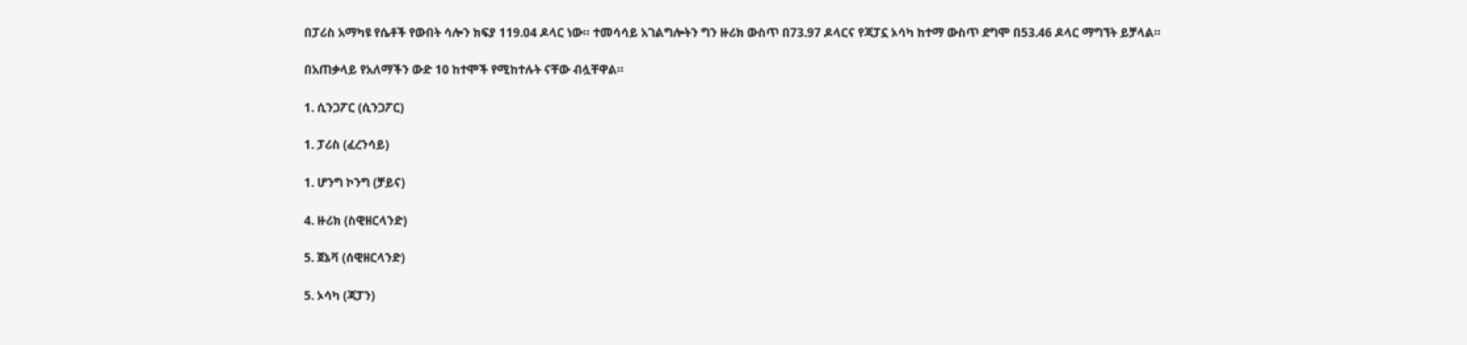በፓሪስ አማካዩ የሴቶች የውበት ሳሎን ክፍያ 119.04 ዶላር ነው። ተመሳሳይ አገልግሎትን ግን ዙሪክ ውስጥ በ73.97 ዶላርና የጃፓኗ ኦሳካ ከተማ ውስጥ ደግሞ በ53.46 ዶላር ማግኘት ይቻላል።

በአጠቃላይ የአለማችን ውድ 10 ከተሞች የሚከተሉት ናቸው ብሏቸዋል።

1. ሲንጋፖር (ሲንጋፖር)

1. ፓሪስ (ፈረንሳይ)

1. ሆንግ ኮንግ (ቻይና)

4. ዙሪክ (ስዊዘርላንድ)

5. ጀኔቫ (ሰዊዘርላንድ)

5. ኦሳካ (ጃፓን)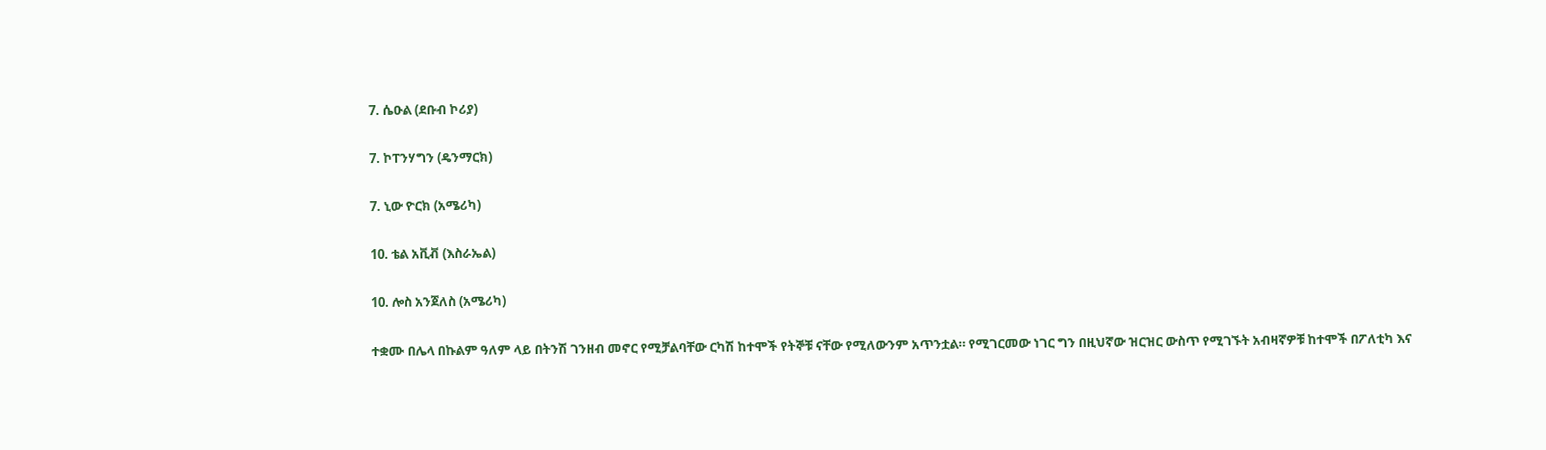7. ሴዑል (ደቡብ ኮሪያ)

7. ኮፐንሃግን (ዴንማርክ)

7. ኒው ዮርክ (አሜሪካ)

10. ቴል አቪቭ (እስራኤል)

10. ሎስ አንጀለስ (አሜሪካ)

ተቋሙ በሌላ በኩልም ዓለም ላይ በትንሽ ገንዘብ መኖር የሚቻልባቸው ርካሽ ከተሞች የትኞቹ ናቸው የሚለውንም አጥንቷል። የሚገርመው ነገር ግን በዚህኛው ዝርዝር ውስጥ የሚገኙት አብዛኛዎቹ ከተሞች በፖለቲካ እና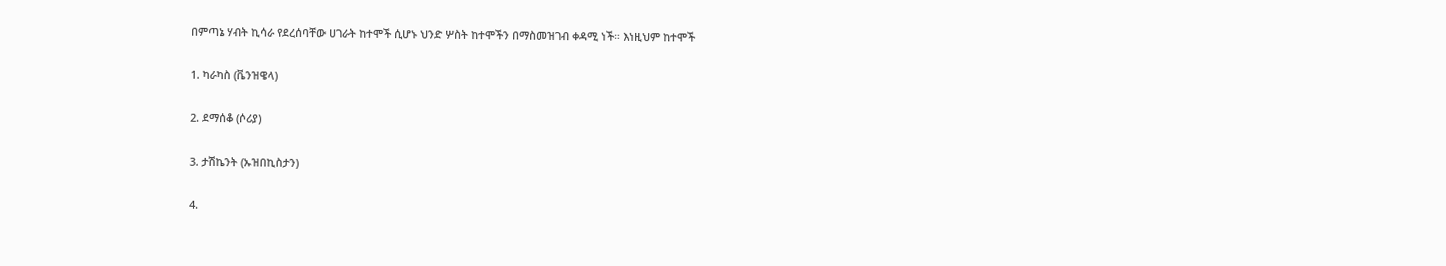በምጣኔ ሃብት ኪሳራ የደረሰባቸው ሀገራት ከተሞች ሲሆኑ ህንድ ሦስት ከተሞችን በማስመዝገብ ቀዳሚ ነች። እነዚህም ከተሞች

1. ካራካስ (ቬንዝዌላ)

2. ደማሰቆ (ሶሪያ)

3. ታሽኬንት (ኡዝበኪስታን)

4.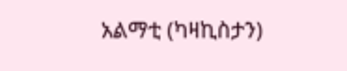አልማቲ (ካዛኪስታን)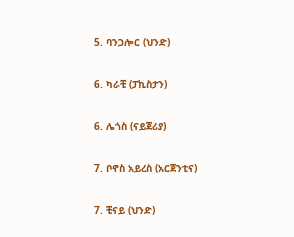5. ባንጋሎር (ህንድ)

6. ካራቺ (ፓኪስታን)

6. ሌጎስ (ናይጀሪያ)

7. ቦኖስ አይረስ (አርጀንቲና)

7. ቺናይ (ህንድ)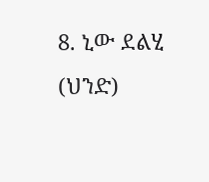8. ኒው ደልሂ (ህንድ)